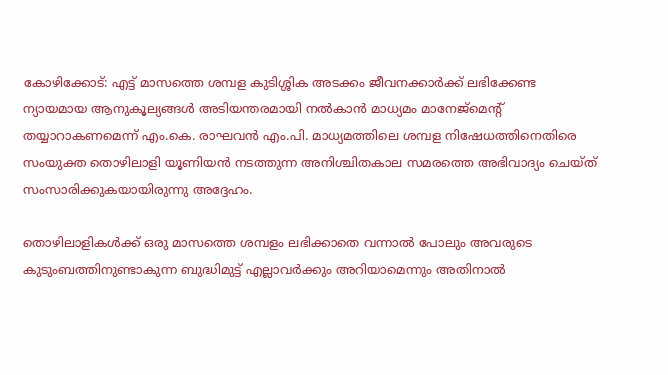കോഴിക്കോട്: എട്ട് മാസത്തെ ശമ്പള കുടിശ്ശിക അടക്കം ജീവനക്കാര്‍ക്ക് ലഭിക്കേണ്ട ന്യായമായ ആനുകൂല്യങ്ങള്‍ അടിയന്തരമായി നല്‍കാന്‍ മാധ്യമം മാനേജ്മെന്റ് തയ്യാറാകണമെന്ന് എം.കെ. രാഘവന്‍ എം.പി. മാധ്യമത്തിലെ ശമ്പള നിഷേധത്തിനെതിരെ സംയുക്ത തൊഴിലാളി യൂണിയന്‍ നടത്തുന്ന അനിശ്ചിതകാല സമരത്തെ അഭിവാദ്യം ചെയ്ത് സംസാരിക്കുകയായിരുന്നു അദ്ദേഹം.

തൊഴിലാളികള്‍ക്ക് ഒരു മാസത്തെ ശമ്പളം ലഭിക്കാതെ വന്നാല്‍ പോലും അവരുടെ കുടുംബത്തിനുണ്ടാകുന്ന ബുദ്ധിമുട്ട് എല്ലാവര്‍ക്കും അറിയാമെന്നും അതിനാല്‍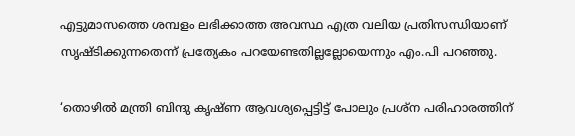എട്ടുമാസത്തെ ശമ്പളം ലഭിക്കാത്ത അവസ്ഥ എത്ര വലിയ പ്രതിസന്ധിയാണ് സൃഷ്ടിക്കുന്നതെന്ന് പ്രത്യേകം പറയേണ്ടതില്ലല്ലോയെന്നും എം.പി പറഞ്ഞു.

‘തൊഴില്‍ മന്ത്രി ബിന്ദു കൃഷ്ണ ആവശ്യപ്പെട്ടിട്ട് പോലും പ്രശ്‌ന പരിഹാരത്തിന്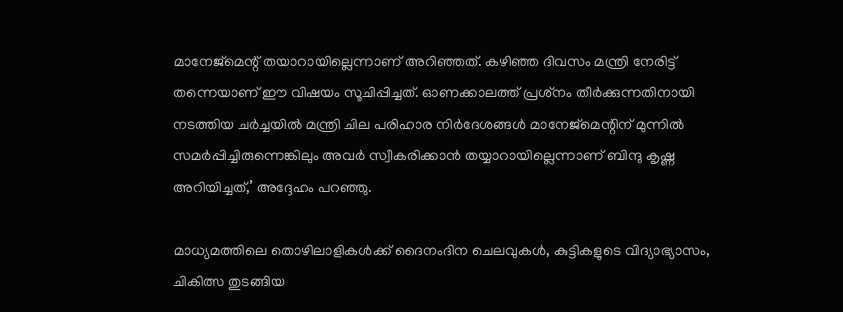മാനേജ്‌മെന്റ് തയാറായില്ലെന്നാണ് അറിഞ്ഞത്. കഴിഞ്ഞ ദിവസം മന്ത്രി നേരിട്ട് തന്നെയാണ് ഈ വിഷയം സൂചിപ്പിച്ചത്. ഓണക്കാലത്ത് പ്രശ്‌നം തീര്‍ക്കുന്നതിനായി നടത്തിയ ചര്‍ച്ചയില്‍ മന്ത്രി ചില പരിഹാര നിര്‍ദേശങ്ങള്‍ മാനേജ്മെന്റിന് മുന്നില്‍ സമര്‍പ്പിച്ചിരുന്നെങ്കിലും അവര്‍ സ്വീകരിക്കാന്‍ തയ്യാറായില്ലെന്നാണ് ബിന്ദു കൃഷ്ണ അറിയിച്ചത്,’ അദ്ദേഹം പറഞ്ഞു.

മാധ്യമത്തിലെ തൊഴിലാളികള്‍ക്ക് ദൈനംദിന ചെലവുകള്‍, കുട്ടികളുടെ വിദ്യാഭ്യാസം, ചികിത്സ തുടങ്ങിയ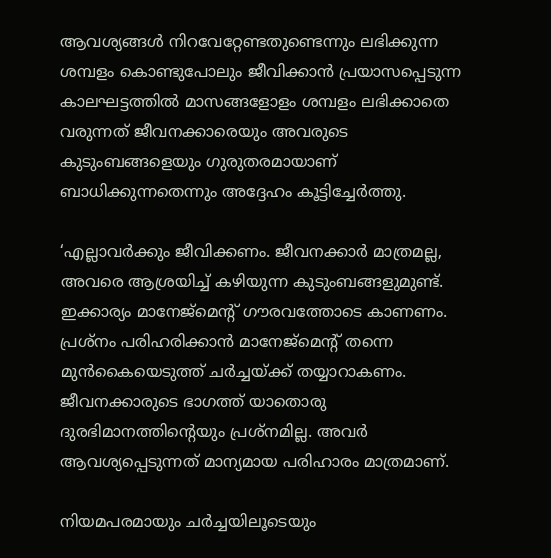ആവശ്യങ്ങള്‍ നിറവേറ്റേണ്ടതുണ്ടെന്നും ലഭിക്കുന്ന ശമ്പളം കൊണ്ടുപോലും ജീവിക്കാന്‍ പ്രയാസപ്പെടുന്ന കാലഘട്ടത്തില്‍ മാസങ്ങളോളം ശമ്പളം ലഭിക്കാതെ വരുന്നത് ജീവനക്കാരെയും അവരുടെ കുടുംബങ്ങളെയും ഗുരുതരമായാണ് ബാധിക്കുന്നതെന്നും അദ്ദേഹം കൂട്ടിച്ചേര്‍ത്തു.

‘എല്ലാവര്‍ക്കും ജീവിക്കണം. ജീവനക്കാര്‍ മാത്രമല്ല, അവരെ ആശ്രയിച്ച് കഴിയുന്ന കുടുംബങ്ങളുമുണ്ട്. ഇക്കാര്യം മാനേജ്മെന്റ് ഗൗരവത്തോടെ കാണണം. പ്രശ്‌നം പരിഹരിക്കാന്‍ മാനേജ്മെന്റ് തന്നെ മുന്‍കൈയെടുത്ത് ചര്‍ച്ചയ്ക്ക് തയ്യാറാകണം. ജീവനക്കാരുടെ ഭാഗത്ത് യാതൊരു ദുരഭിമാനത്തിന്റെയും പ്രശ്‌നമില്ല. അവര്‍ ആവശ്യപ്പെടുന്നത് മാന്യമായ പരിഹാരം മാത്രമാണ്.

നിയമപരമായും ചര്‍ച്ചയിലൂടെയും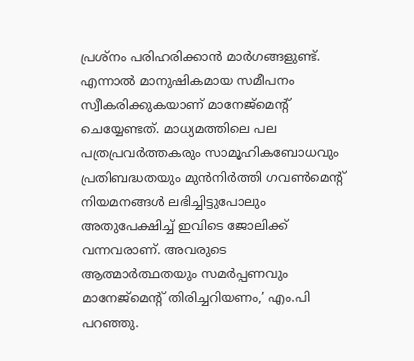പ്രശ്‌നം പരിഹരിക്കാന്‍ മാര്‍ഗങ്ങളുണ്ട്. എന്നാല്‍ മാനുഷികമായ സമീപനം സ്വീകരിക്കുകയാണ് മാനേജ്മെന്റ് ചെയ്യേണ്ടത്. മാധ്യമത്തിലെ പല പത്രപ്രവര്‍ത്തകരും സാമൂഹികബോധവും പ്രതിബദ്ധതയും മുന്‍നിര്‍ത്തി ഗവണ്‍മെന്റ് നിയമനങ്ങള്‍ ലഭിച്ചിട്ടുപോലും അതുപേക്ഷിച്ച് ഇവിടെ ജോലിക്ക് വന്നവരാണ്. അവരുടെ ആത്മാര്‍ത്ഥതയും സമര്‍പ്പണവും മാനേജ്മെന്റ് തിരിച്ചറിയണം,’ എം.പി പറഞ്ഞു.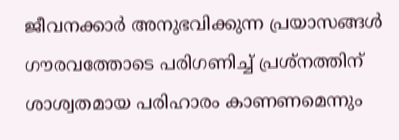ജീവനക്കാര്‍ അനുഭവിക്കുന്ന പ്രയാസങ്ങള്‍ ഗൗരവത്തോടെ പരിഗണിച്ച് പ്രശ്‌നത്തിന് ശാശ്വതമായ പരിഹാരം കാണണമെന്നും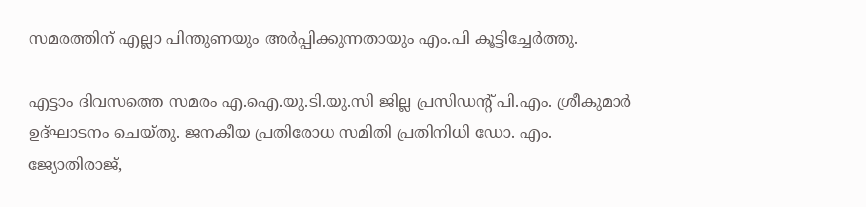സമരത്തിന് എല്ലാ പിന്തുണയും അര്‍പ്പിക്കുന്നതായും എം.പി കൂട്ടിച്ചേര്‍ത്തു.

എട്ടാം ദിവസത്തെ സമരം എ.ഐ.യു.ടി.യു.സി ജില്ല പ്രസിഡന്റ് പി.എം. ശ്രീകുമാര്‍ ഉദ്ഘാടനം ചെയ്തു. ജനകീയ പ്രതിരോധ സമിതി പ്രതിനിധി ഡോ. എം. ജ്യോതിരാജ്,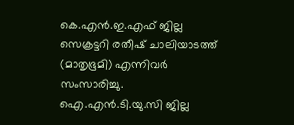കെ.എന്‍.ഇ.എഫ് ജില്ല സെക്രട്ടറി രതീഷ് ചാലിയാടത്ത് (മാതൃഭൂമി) എന്നിവര്‍ സംസാരിച്ചു. ഐ.എന്‍.ടി.യു.സി ജില്ല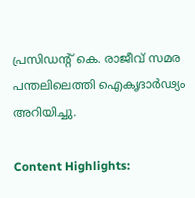പ്രസിഡന്റ് കെ. രാജീവ് സമര പന്തലിലെത്തി ഐകൃദാര്‍ഢ്യം അറിയിച്ചു.

Content Highlights: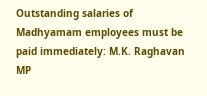Outstanding salaries of Madhyamam employees must be paid immediately: M.K. Raghavan MP